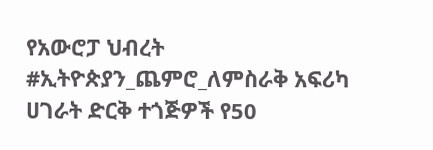የአውሮፓ ህብረት #ኢትዮጵያን_ጨምሮ_ለምስራቅ አፍሪካ ሀገራት ድርቅ ተጎጅዎች የ50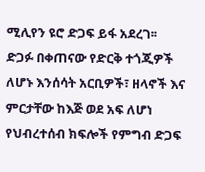ሚሊየን ዩሮ ድጋፍ ይፋ አደረገ፡፡
ድጋፉ በቀጠናው የድርቅ ተጎጂዎች ለሆኑ እንሰሳት አርቢዎች፣ ዘላኖች እና ምርታቸው ከእጅ ወደ አፍ ለሆነ የህብረተሰብ ክፍሎች የምግብ ድጋፍ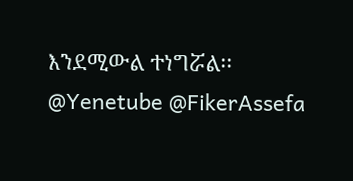እንደሚውል ተነግሯል፡፡
@Yenetube @FikerAssefa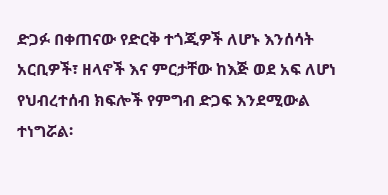ድጋፉ በቀጠናው የድርቅ ተጎጂዎች ለሆኑ እንሰሳት አርቢዎች፣ ዘላኖች እና ምርታቸው ከእጅ ወደ አፍ ለሆነ የህብረተሰብ ክፍሎች የምግብ ድጋፍ እንደሚውል ተነግሯል፡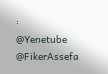፡
@Yenetube @FikerAssefa